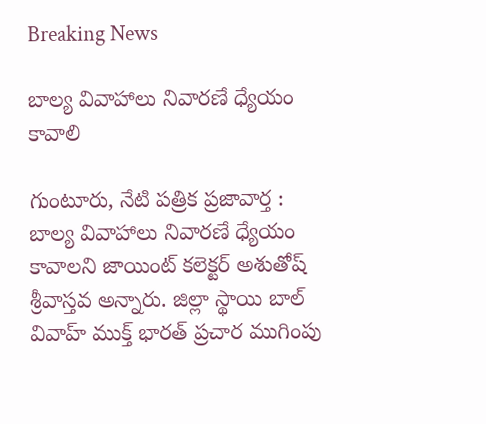Breaking News

బాల్య వివాహాలు నివారణే ధ్యేయం కావాలి

గుంటూరు, నేటి పత్రిక ప్రజావార్త :
బాల్య వివాహాలు నివారణే ధ్యేయం కావాలని జాయింట్ కలెక్టర్ అశుతోష్ శ్రీవాస్తవ అన్నారు. జిల్లా స్థాయి బాల్ వివాహ్ ముక్త్ భారత్ ప్రచార ముగింపు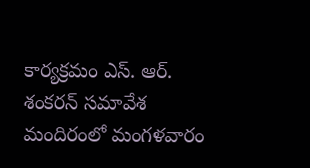కార్యక్రమం ఎస్. ఆర్. శంకరన్ సమావేశ మందిరంలో మంగళవారం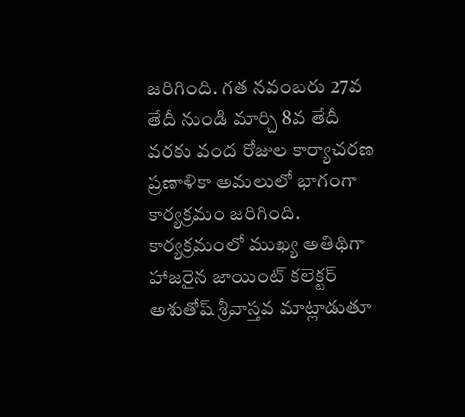జరిగింది. గత నవంబరు 27వ తేదీ నుండి మార్చి 8వ తేదీ వరకు వంద రోజుల కార్యాచరణ ప్రణాళికా అమలులో భాగంగా కార్యక్రమం జరిగింది. కార్యక్రమంలో ముఖ్య అతిథిగా హాజరైన జాయింట్ కలెక్టర్ అశుతోష్ శ్రీవాస్తవ మాట్లాడుతూ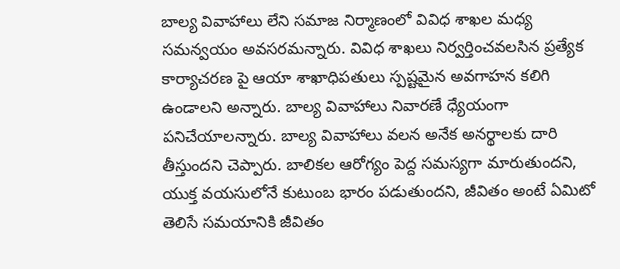బాల్య వివాహాలు లేని సమాజ నిర్మాణంలో వివిధ శాఖల మధ్య సమన్వయం అవసరమన్నారు. వివిధ శాఖలు నిర్వర్తించవలసిన ప్రత్యేక కార్యాచరణ పై ఆయా శాఖాధిపతులు స్పష్టమైన అవగాహన కలిగి ఉండాలని అన్నారు. బాల్య వివాహాలు నివారణే ధ్యేయంగా పనిచేయాలన్నారు. బాల్య వివాహాలు వలన అనేక అనర్థాలకు దారి తీస్తుందని చెప్పారు. బాలికల ఆరోగ్యం పెద్ద సమస్యగా మారుతుందని, యుక్త వయసులోనే కుటుంబ భారం పడుతుందని, జీవితం అంటే ఏమిటో తెలిసే సమయానికి జీవితం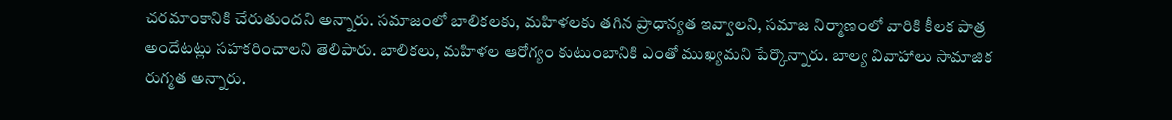చరమాంకానికి చేరుతుందని అన్నారు. సమాజంలో బాలికలకు, మహిళలకు తగిన ప్రాధాన్యత ఇవ్వాలని, సమాజ నిర్మాణంలో వారికి కీలక పాత్ర అందేటట్లు సహకరించాలని తెలిపారు. బాలికలు, మహిళల ఆరోగ్యం కుటుంబానికి ఎంతో ముఖ్యమని పేర్కొన్నారు. బాల్య వివాహాలు సామాజిక రుగ్మత అన్నారు.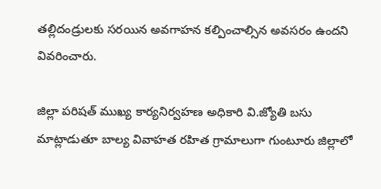తల్లిదండ్రులకు సరయిన అవగాహన కల్పించాల్సిన అవసరం ఉందని వివరించారు.

జిల్లా పరిషత్ ముఖ్య కార్యనిర్వహణ అధికారి వి.జ్యోతి బసు మాట్లాడుతూ బాల్య వివాహత రహిత గ్రామాలుగా గుంటూరు జిల్లాలో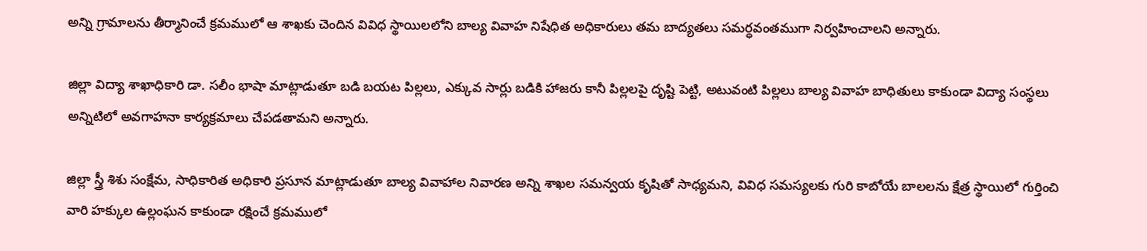అన్ని గ్రామాలను తీర్మానించే క్రమములో ఆ శాఖకు చెందిన వివిధ స్థాయిలలోని బాల్య వివాహ నిషేధిత అధికారులు తమ బాద్యతలు సమర్ధవంతముగా నిర్వహించాలని అన్నారు.

జిల్లా విద్యా శాఖాధికారి డా. సలీం భాషా మాట్లాడుతూ బడి బయట పిల్లలు, ఎక్కువ సార్లు బడికి హాజరు కానీ పిల్లలపై దృష్టి పెట్టి, అటువంటి పిల్లలు బాల్య వివాహ బాధితులు కాకుండా విద్యా సంస్థలు అన్నిటిలో అవగాహనా కార్యక్రమాలు చేపడతామని అన్నారు.

జిల్లా స్త్రీ శిశు సంక్షేమ, సాధికారిత అధికారి ప్రసూన మాట్లాడుతూ బాల్య వివాహాల నివారణ అన్ని శాఖల సమన్వయ కృషితో సాధ్యమని, వివిధ సమస్యలకు గురి కాబోయే బాలలను క్షేత్ర స్థాయిలో గుర్తించి వారి హక్కుల ఉల్లంఘన కాకుండా రక్షించే క్రమములో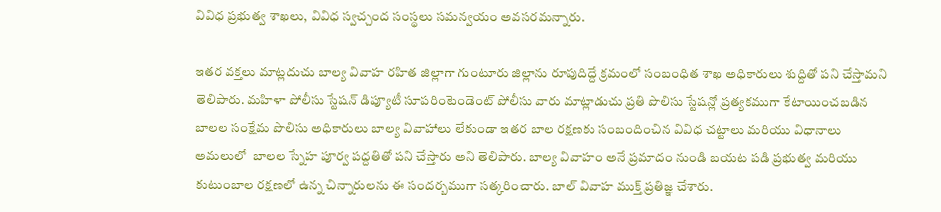వివిధ ప్రభుత్వ శాఖలు, వివిధ స్వచ్చంద సంస్థలు సమన్వయం అవసరమన్నారు.

ఇతర వక్తలు మాట్లదుచు బాల్య వివాహ రహిత జిల్లాగా గుంటూరు జిల్లాను రూపుదిద్దే క్రమంలో సంబంధిత శాఖ అధికారులు శుద్దితో పని చేస్తామని తెలిపారు. మహిళా పోలీసు స్టేషన్ డిప్యూటీ సూపరింటెండెంట్ పోలీసు వారు మాట్లాడుచు ప్రతి పొలిసు స్టేషన్లో ప్రత్యకముగా కేటాయించబడిన బాలల సంక్షేమ పొలిసు అధికారులు బాల్య వివాహాలు లేకుండా ఇతర బాల రక్షణకు సంబందించిన వివిధ చట్టాలు మరియు విధానాలు అమలులో  బాలల స్నేహ పూర్వ పద్దతితో పని చేస్తారు అని తెలిపారు. బాల్య వివాహం అనే ప్రమాదం నుండి బయట పడి ప్రభుత్వ మరియు కుటుంబాల రక్షణలో ఉన్న చిన్నారులను ఈ సందర్బముగా సత్కరించారు. బాల్ వివాహ ముక్త్ ప్రతిజ్ఞ చేశారు.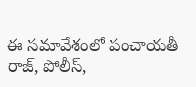ఈ సమావేశంలో పంచాయతీ రాజ్, పోలీస్,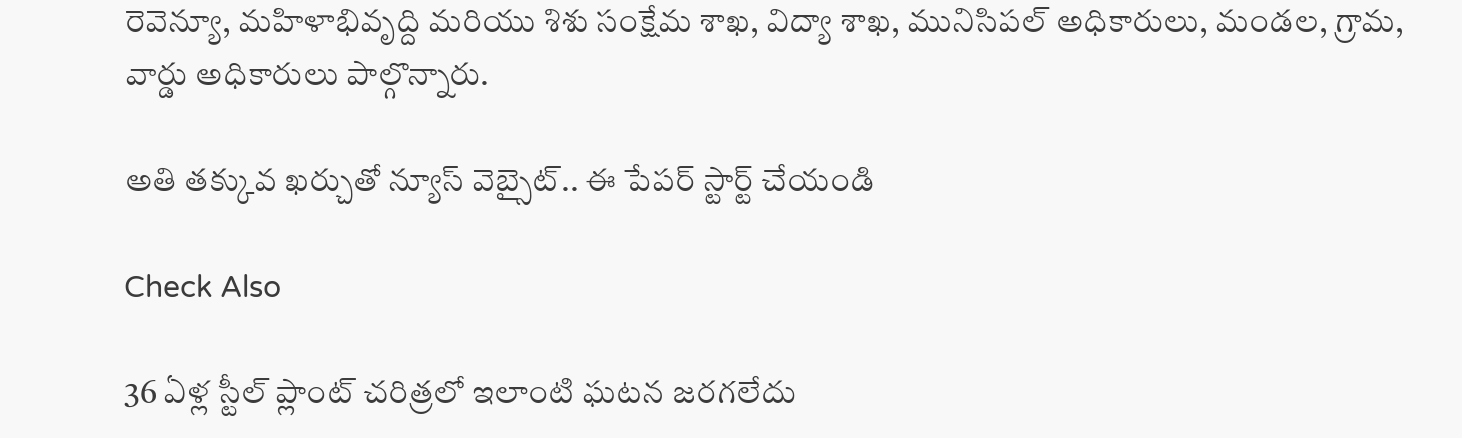రెవెన్యూ, మహిళాభివృద్ది మరియు శిశు సంక్షేమ శాఖ, విద్యా శాఖ, మునిసిపల్ అధికారులు, మండల, గ్రామ, వార్డు అధికారులు పాల్గొన్నారు.

అతి తక్కువ ఖర్చుతో న్యూస్ వెబ్సైట్.. ఈ పేపర్ స్టార్ట్ చేయండి

Check Also

36 ఏళ్ల స్టీల్ ప్లాంట్ చరిత్రలో ఇలాంటి ఘటన జరగలేదు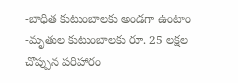-బాధిత కుటుంబాలకు అండగా ఉంటాం -మృతుల కుటుంబాలకు రూ. 25 లక్షల చొప్పున పరిహారం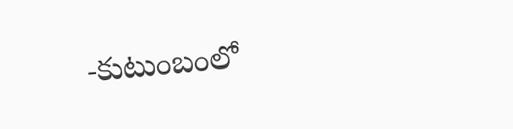-కుటుంబంలో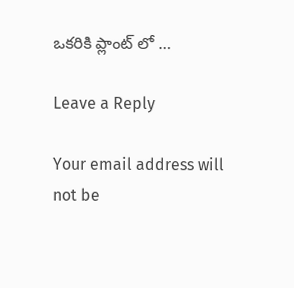ఒకరికి ప్లాంట్ లో …

Leave a Reply

Your email address will not be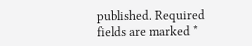published. Required fields are marked *